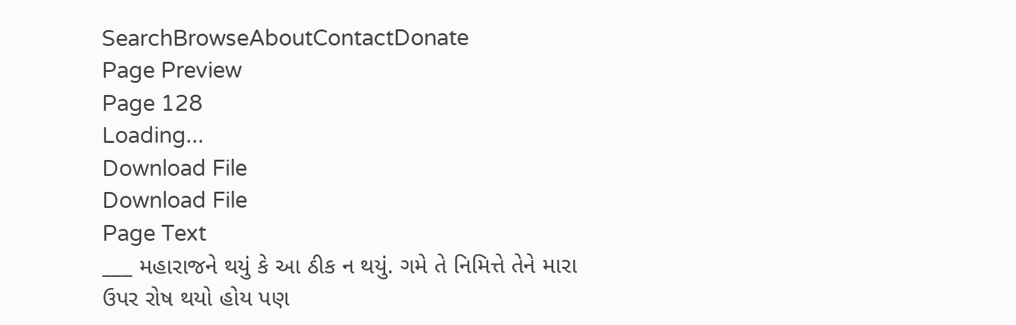SearchBrowseAboutContactDonate
Page Preview
Page 128
Loading...
Download File
Download File
Page Text
___ મહારાજને થયું કે આ ઠીક ન થયું. ગમે તે નિમિત્તે તેને મારા ઉપર રોષ થયો હોય પણ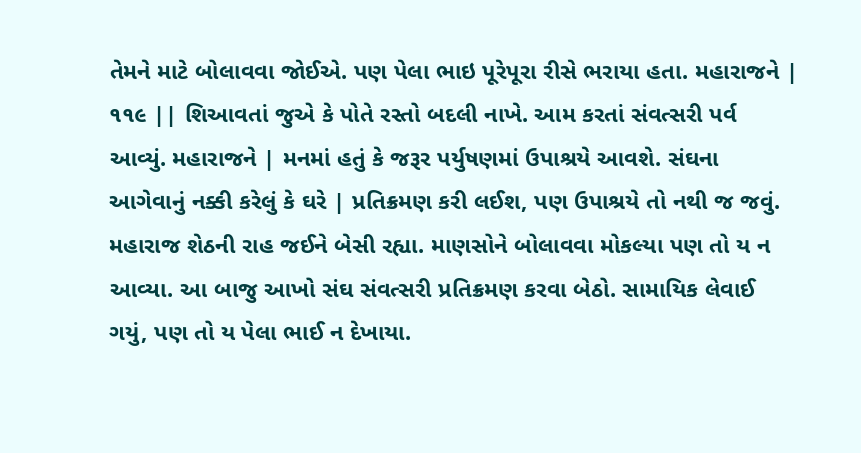તેમને માટે બોલાવવા જોઈએ. પણ પેલા ભાઇ પૂરેપૂરા રીસે ભરાયા હતા. મહારાજને | ૧૧૯ || શિઆવતાં જુએ કે પોતે રસ્તો બદલી નાખે. આમ કરતાં સંવત્સરી પર્વ આવ્યું. મહારાજને | મનમાં હતું કે જરૂર પર્યુષણમાં ઉપાશ્રયે આવશે. સંઘના આગેવાનું નક્કી કરેલું કે ઘરે | પ્રતિક્રમણ કરી લઈશ, પણ ઉપાશ્રયે તો નથી જ જવું. મહારાજ શેઠની રાહ જઈને બેસી રહ્યા. માણસોને બોલાવવા મોકલ્યા પણ તો ય ન આવ્યા. આ બાજુ આખો સંઘ સંવત્સરી પ્રતિક્રમણ કરવા બેઠો. સામાયિક લેવાઈ ગયું, પણ તો ય પેલા ભાઈ ન દેખાયા.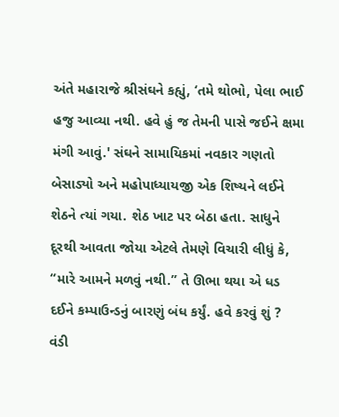અંતે મહારાજે શ્રીસંઘને કહ્યું, ‘તમે થોભો, પેલા ભાઈ હજુ આવ્યા નથી. હવે હું જ તેમની પાસે જઈને ક્ષમા મંગી આવું.' સંઘને સામાયિકમાં નવકાર ગણતો બેસાડ્યો અને મહોપાધ્યાયજી એક શિષ્યને લઈને શેઠને ત્યાં ગયા. શેઠ ખાટ પર બેઠા હતા. સાધુને દૂરથી આવતા જોયા એટલે તેમણે વિચારી લીધું કે, “મારે આમને મળવું નથી.” તે ઊભા થયા એ ધડ દઈને કમ્પાઉન્ડનું બારણું બંધ કર્યું. હવે કરવું શું ? વંડી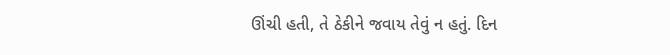ઊંચી હતી, તે ઠેકીને જવાય તેવું ન હતું. દિન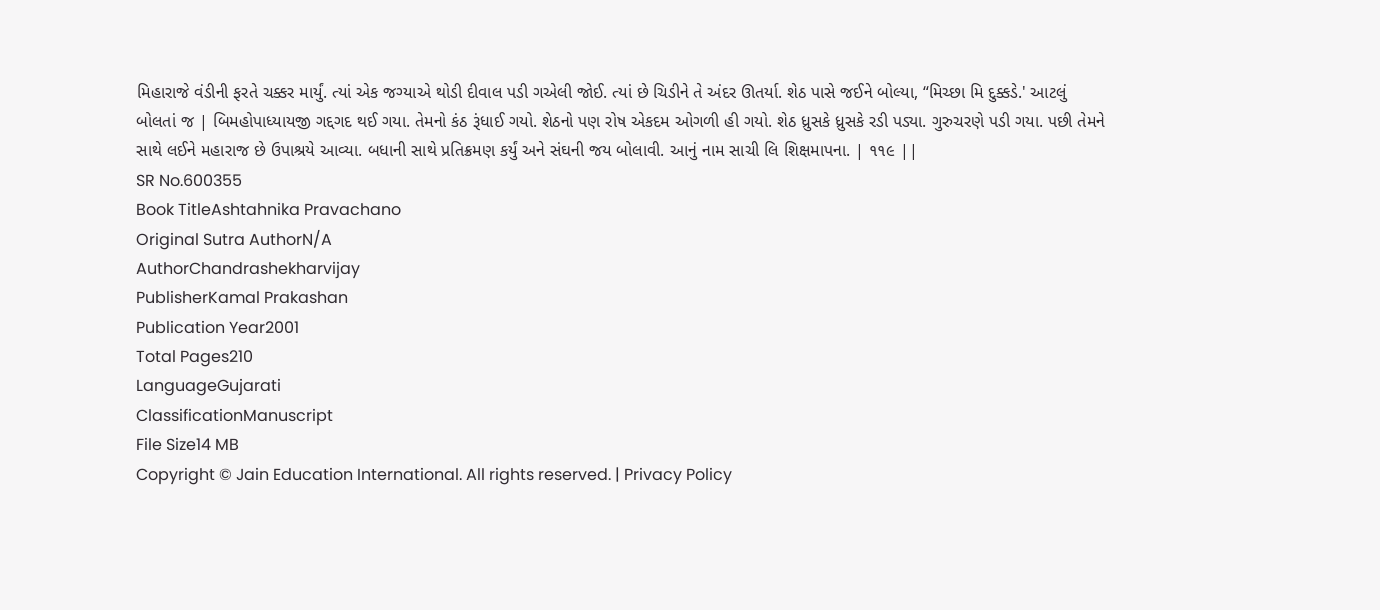મિહારાજે વંડીની ફરતે ચક્કર માર્યું. ત્યાં એક જગ્યાએ થોડી દીવાલ પડી ગએલી જોઈ. ત્યાં છે ચિડીને તે અંદર ઊતર્યા. શેઠ પાસે જઈને બોલ્યા, “મિચ્છા મિ દુક્કડે.' આટલું બોલતાં જ | બિમહોપાધ્યાયજી ગદ્દગદ થઈ ગયા. તેમનો કંઠ રૂંધાઈ ગયો. શેઠનો પણ રોષ એકદમ ઓગળી હી ગયો. શેઠ ધ્રુસકે ધ્રુસકે રડી પડ્યા. ગુરુચરણે પડી ગયા. પછી તેમને સાથે લઈને મહારાજ છે ઉપાશ્રયે આવ્યા. બધાની સાથે પ્રતિક્રમણ કર્યું અને સંઘની જય બોલાવી. આનું નામ સાચી લિ શિક્ષમાપના. | ૧૧૯ ||
SR No.600355
Book TitleAshtahnika Pravachano
Original Sutra AuthorN/A
AuthorChandrashekharvijay
PublisherKamal Prakashan
Publication Year2001
Total Pages210
LanguageGujarati
ClassificationManuscript
File Size14 MB
Copyright © Jain Education International. All rights reserved. | Privacy Policy